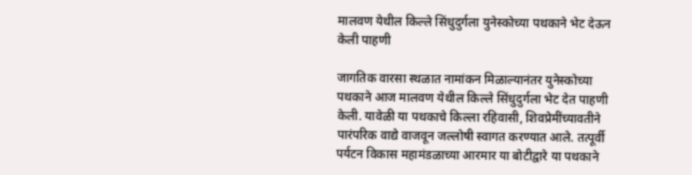मालवण येथील किल्ले सिंधुदुर्गला युनेस्कोच्या पथकाने भेट देऊन केली पाहणी

जागतिक वारसा स्थळात नामांकन मिळाल्यानंतर युनेस्कोच्या पथकाने आज मालवण येथील किल्ले सिंधुदुर्गला भेट देत पाहणी केली. यावेळी या पथकाचे किल्ला रहिवासी, शिवप्रेमींच्यावतीने पारंपरिक वाद्ये वाजवून जल्लोषी स्वागत करण्यात आले. तत्पूर्वी पर्यटन विकास महामंडळाच्या आरमार या बोटीद्वारे या पथकाने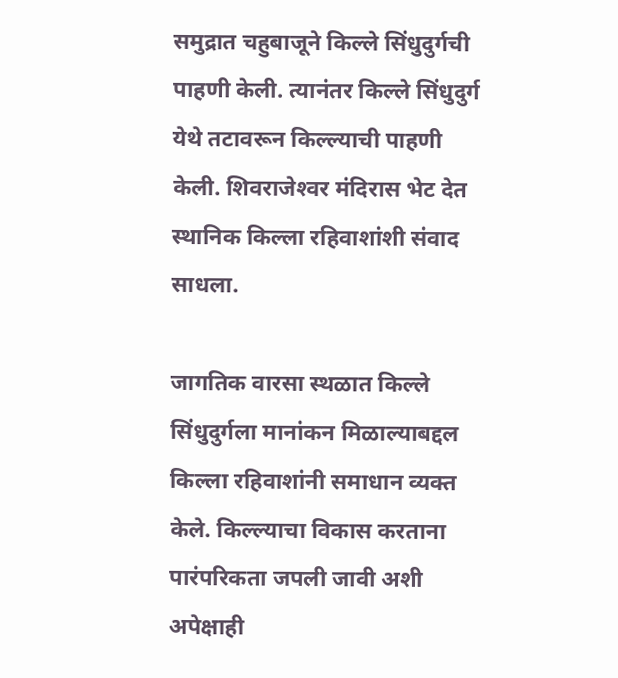समुद्रात चहुबाजूने किल्ले सिंधुदुर्गची पाहणी केली. त्यानंतर किल्ले सिंधुदुर्ग येथे तटावरून किल्ल्याची पाहणी केली. शिवराजेश्‍वर मंदिरास भेट देत स्थानिक किल्ला रहिवाशांशी संवाद साधला.

जागतिक वारसा स्थळात किल्ले सिंधुदुर्गला मानांकन मिळाल्याबद्दल किल्ला रहिवाशांनी समाधान व्यक्त केले. किल्ल्याचा विकास करताना पारंपरिकता जपली जावी अशी अपेक्षाही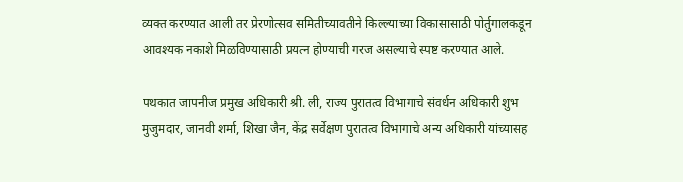व्यक्त करण्यात आली तर प्रेरणोत्सव समितीच्यावतीने किल्ल्याच्या विकासासाठी पोर्तुगालकडून आवश्यक नकाशे मिळविण्यासाठी प्रयत्न होण्याची गरज असल्याचे स्पष्ट करण्यात आले.

पथकात जापनीज प्रमुख अधिकारी श्री. ली, राज्य पुरातत्व विभागाचे संवर्धन अधिकारी शुभ मुजुमदार, जानवी शर्मा, शिखा जैन, केंद्र सर्वेक्षण पुरातत्व विभागाचे अन्य अधिकारी यांच्यासह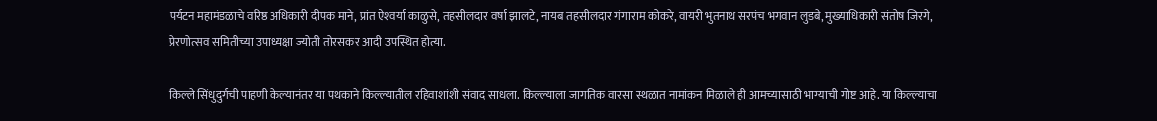पर्यटन महामंडळाचे वरिष्ठ अधिकारी दीपक माने, प्रांत ऐश्‍वर्या काळुसे, तहसीलदार वर्षा झालटे, नायब तहसीलदार गंगाराम कोकरे, वायरी भुतनाथ सरपंच भगवान लुडबे, मुख्याधिकारी संतोष जिरगे, प्रेरणोत्सव समितीच्या उपाध्यक्षा ज्योती तोरसकर आदी उपस्थित होत्या.

किल्ले सिंधुदुर्गची पाहणी केल्यानंतर या पथकाने किल्ल्यातील रहिवाशांशी संवाद साधला. किल्ल्याला जागतिक वारसा स्थळात नामांकन मिळाले ही आमच्यासाठी भाग्याची गोष्ट आहे. या किल्ल्याचा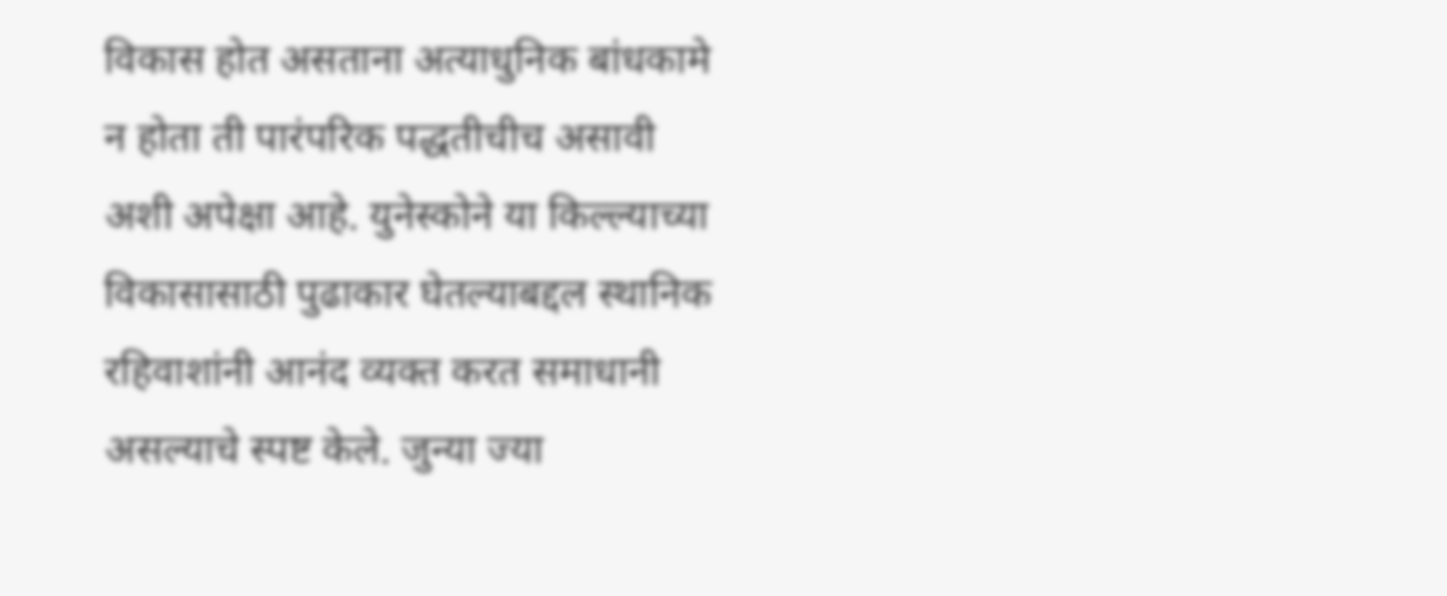विकास होत असताना अत्याधुनिक बांधकामे न होता ती पारंपरिक पद्धतीचीच असावी अशी अपेक्षा आहे. युनेस्कोने या किल्ल्याच्या विकासासाठी पुढाकार घेतल्याबद्दल स्थानिक रहिवाशांनी आनंद व्यक्त करत समाधानी असल्याचे स्पष्ट केले. जुन्या ज्या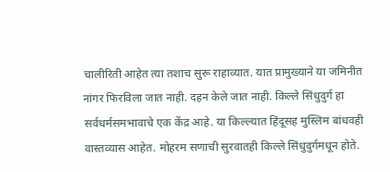चालीरिती आहेत त्या तशाच सुरू राहाव्यात. यात प्रामुख्याने या जमिनीत नांगर फिरविला जात नाही. दहन केले जात नाही. किल्ले सिंधुदुर्ग हा सर्वधर्मसमभावाचे एक केंद्र आहे. या किल्ल्यात हिंदूसह मुस्लिम बांधवही वास्तव्यास आहेत. मोहरम सणाची सुरवातही किल्ले सिंधुदुर्गमधून होते.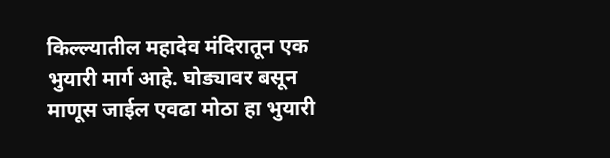किल्ल्यातील महादेव मंदिरातून एक भुयारी मार्ग आहे. घोड्यावर बसून माणूस जाईल एवढा मोठा हा भुयारी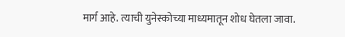मार्ग आहे. त्याची युनेस्कोच्या माध्यमातून शोध घेतला जावा.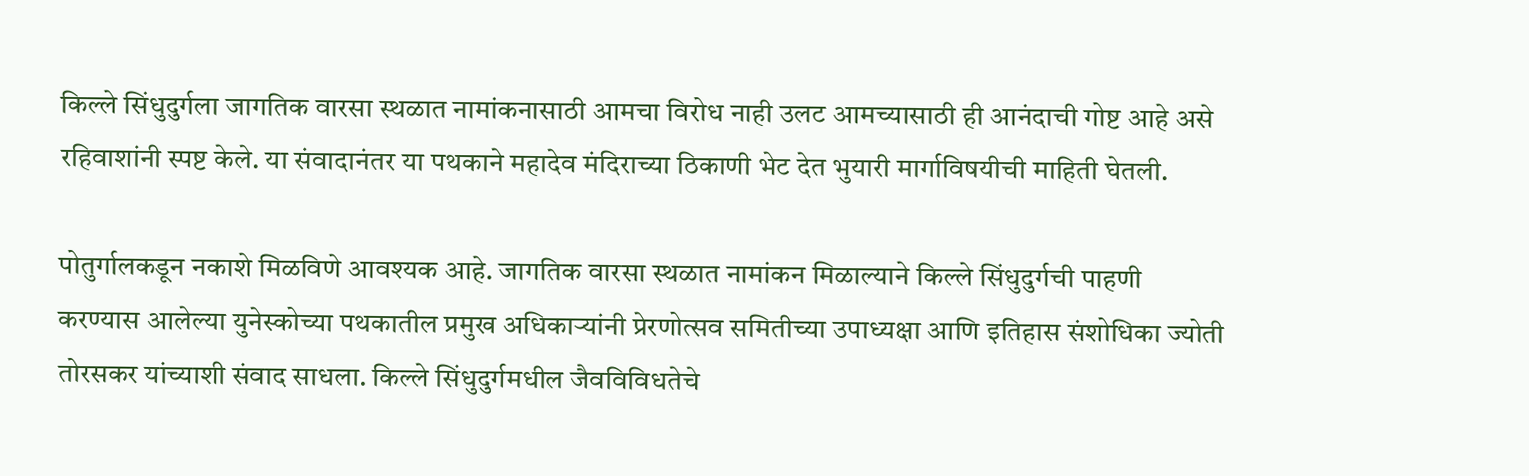किल्ले सिंधुदुर्गला जागतिक वारसा स्थळात नामांकनासाठी आमचा विरोध नाही उलट आमच्यासाठी ही आनंदाची गोष्ट आहे असे रहिवाशांनी स्पष्ट केले. या संवादानंतर या पथकाने महादेव मंदिराच्या ठिकाणी भेट देत भुयारी मार्गाविषयीची माहिती घेतली.

पोतुर्गालकडून नकाशे मिळविणे आवश्यक आहे. जागतिक वारसा स्थळात नामांकन मिळाल्याने किल्ले सिंधुदुर्गची पाहणी करण्यास आलेल्या युनेस्कोच्या पथकातील प्रमुख अधिकार्‍यांनी प्रेरणोत्सव समितीच्या उपाध्यक्षा आणि इतिहास संशोधिका ज्योती तोरसकर यांच्याशी संवाद साधला. किल्ले सिंधुदुर्गमधील जैवविविधतेचे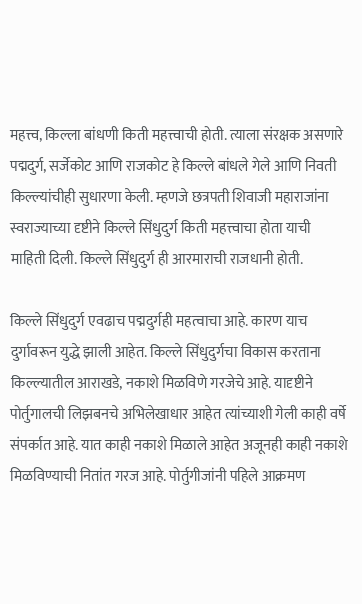महत्त्व, किल्ला बांधणी किती महत्त्वाची होती. त्याला संरक्षक असणारे पद्मदुर्ग, सर्जेकोट आणि राजकोट हे किल्ले बांधले गेले आणि निवती किल्ल्यांचीही सुधारणा केली. म्हणजे छत्रपती शिवाजी महाराजांना स्वराज्याच्या दृष्टीने किल्ले सिंधुदुर्ग किती महत्त्वाचा होता याची माहिती दिली. किल्ले सिंधुदुर्ग ही आरमाराची राजधानी होती.

किल्ले सिंधुदुर्ग एवढाच पद्मदुर्गही महत्वाचा आहे. कारण याच दुर्गावरून युद्धे झाली आहेत. किल्ले सिंधुदुर्गचा विकास करताना किल्ल्यातील आराखडे, नकाशे मिळविणे गरजेचे आहे. यादृष्टीने पोर्तुगालची लिझबनचे अभिलेखाधार आहेत त्यांच्याशी गेली काही वर्षे संपर्कात आहे. यात काही नकाशे मिळाले आहेत अजूनही काही नकाशे मिळविण्याची नितांत गरज आहे. पोर्तुगीजांनी पहिले आक्रमण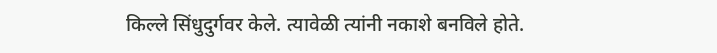किल्ले सिंधुदुर्गवर केले. त्यावेळी त्यांनी नकाशे बनविले होते.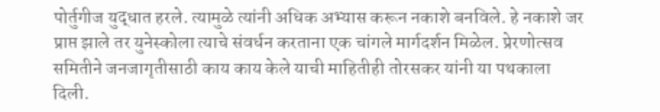पोर्तुगीज युद्धात हरले. त्यामुळे त्यांनी अधिक अभ्यास करून नकाशे बनविले. हे नकाशे जर प्राप्त झाले तर युनेस्कोला त्याचे संवर्धन करताना एक चांगले मार्गदर्शन मिळेल. प्रेरणोत्सव समितीने जनजागृतीसाठी काय काय केले याची माहितीही तोरसकर यांनी या पथकाला दिली.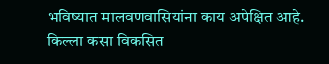भविष्यात मालवणवासियांना काय अपेक्षित आहे. किल्ला कसा विकसित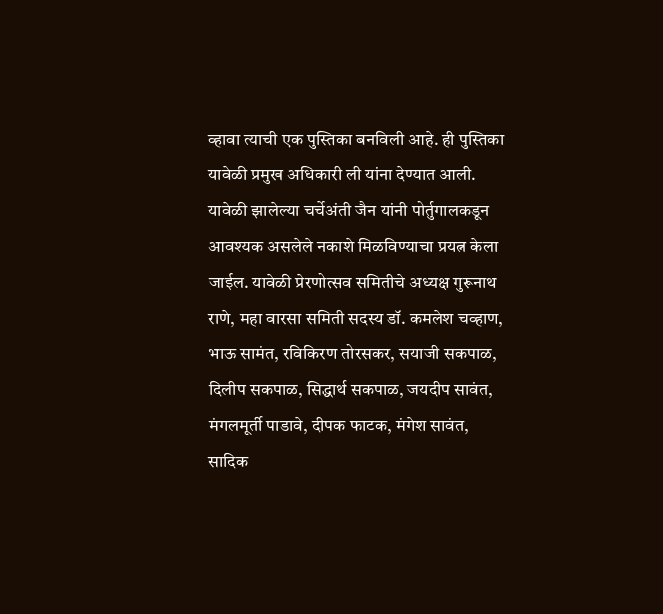व्हावा त्याची एक पुस्तिका बनविली आहे. ही पुस्तिका यावेळी प्रमुख अधिकारी ली यांना देण्यात आली. यावेळी झालेल्या चर्चेअंती जैन यांनी पोर्तुगालकडून आवश्यक असलेले नकाशे मिळविण्याचा प्रयत्न केला जाईल. यावेळी प्रेरणोत्सव समितीचे अध्यक्ष गुरूनाथ राणे, महा वारसा समिती सदस्य डॉ. कमलेश चव्हाण, भाऊ सामंत, रविकिरण तोरसकर, सयाजी सकपाळ, दिलीप सकपाळ, सिद्धार्थ सकपाळ, जयदीप सावंत, मंगलमूर्ती पाडावे, दीपक फाटक, मंगेश सावंत, सादिक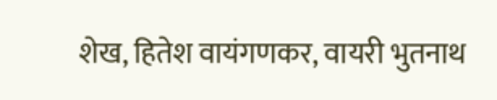शेख, हितेश वायंगणकर, वायरी भुतनाथ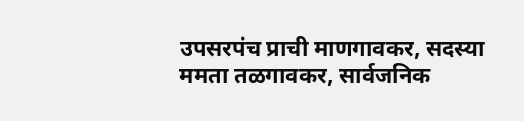उपसरपंच प्राची माणगावकर, सदस्या ममता तळगावकर, सार्वजनिक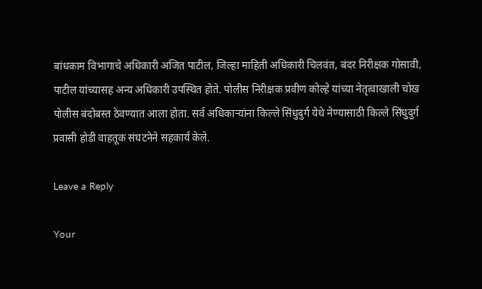बांधकाम विभागाचे अधिकारी अजित पाटील, जिल्हा माहिती अधिकारी चिलवंत, बंदर निरीक्षक गोसावी, पाटील यांच्यासह अन्य अधिकारी उपस्थित होते. पोलीस निरीक्षक प्रवीण कोल्हे यांच्या नेतृत्वाखाली चोख पोलीस बंदोबस्त ठेवण्यात आला होता. सर्व अधिकार्‍यांना किल्ले सिंधुदुर्ग येथे नेण्यासाठी किल्ले सिंधुदुर्ग प्रवासी होडी वाहतूक संघटनेने सहकार्य केले.

Leave a Reply

Your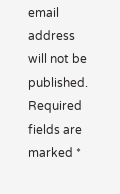email address will not be published. Required fields are marked *